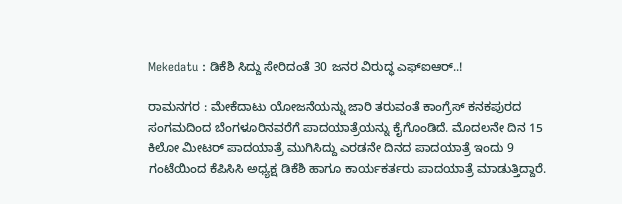Mekedatu : ಡಿಕೆಶಿ ಸಿದ್ದು ಸೇರಿದಂತೆ 30 ಜನರ ವಿರುದ್ಧ ಎಫ್ಐಆರ್..!

ರಾಮನಗರ : ಮೇಕೆದಾಟು ಯೋಜನೆಯನ್ನು ಜಾರಿ ತರುವಂತೆ ಕಾಂಗ್ರೆಸ್ ಕನಕಪುರದ ಸಂಗಮದಿಂದ ಬೆಂಗಳೂರಿನವರೆಗೆ ಪಾದಯಾತ್ರೆಯನ್ನು ಕೈಗೊಂಡಿದೆ. ಮೊದಲನೇ ದಿನ 15 ಕಿಲೋ ಮೀಟರ್ ಪಾದಯಾತ್ರೆ ಮುಗಿಸಿದ್ದು ಎರಡನೇ ದಿನದ ಪಾದಯಾತ್ರೆ ಇಂದು 9 ಗಂಟೆಯಿಂದ ಕೆಪಿಸಿಸಿ ಅಧ್ಯಕ್ಷ ಡಿಕೆಶಿ ಹಾಗೂ ಕಾರ್ಯಕರ್ತರು ಪಾದಯಾತ್ರೆ ಮಾಡುತ್ತಿದ್ದಾರೆ.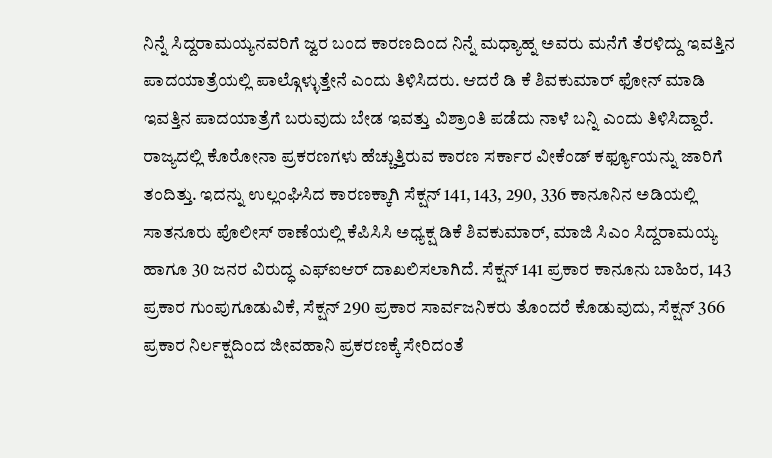ನಿನ್ನೆ ಸಿದ್ದರಾಮಯ್ಯನವರಿಗೆ ಜ್ವರ ಬಂದ ಕಾರಣದಿಂದ ನಿನ್ನೆ ಮಧ್ಯಾಹ್ನ ಅವರು ಮನೆಗೆ ತೆರಳಿದ್ದು ಇವತ್ತಿನ ಪಾದಯಾತ್ರೆಯಲ್ಲಿ ಪಾಲ್ಗೊಳ್ಳುತ್ತೇನೆ ಎಂದು ತಿಳಿಸಿದರು. ಆದರೆ ಡಿ ಕೆ ಶಿವಕುಮಾರ್ ಫೋನ್ ಮಾಡಿ ಇವತ್ತಿನ ಪಾದಯಾತ್ರೆಗೆ ಬರುವುದು ಬೇಡ ಇವತ್ತು ವಿಶ್ರಾಂತಿ ಪಡೆದು ನಾಳೆ ಬನ್ನಿ ಎಂದು ತಿಳಿಸಿದ್ದಾರೆ. ರಾಜ್ಯದಲ್ಲಿ ಕೊರೋನಾ ಪ್ರಕರಣಗಳು ಹೆಚ್ಚುತ್ತಿರುವ ಕಾರಣ ಸರ್ಕಾರ ವೀಕೆಂಡ್ ಕರ್ಫ್ಯೂಯನ್ನು ಜಾರಿಗೆ ತಂದಿತ್ತು. ಇದನ್ನು ಉಲ್ಲಂಘಿಸಿದ ಕಾರಣಕ್ಕಾಗಿ ಸೆಕ್ಷನ್ 141, 143, 290, 336 ಕಾನೂನಿನ ಅಡಿಯಲ್ಲಿ ಸಾತನೂರು ಪೊಲೀಸ್ ಠಾಣೆಯಲ್ಲಿ ಕೆಪಿಸಿಸಿ ಅಧ್ಯಕ್ಷ ಡಿಕೆ ಶಿವಕುಮಾರ್, ಮಾಜಿ ಸಿಎಂ ಸಿದ್ದರಾಮಯ್ಯ ಹಾಗೂ 30 ಜನರ ವಿರುದ್ಧ ಎಫ್ಐಆರ್ ದಾಖಲಿಸಲಾಗಿದೆ. ಸೆಕ್ಷನ್ 141 ಪ್ರಕಾರ ಕಾನೂನು ಬಾಹಿರ, 143 ಪ್ರಕಾರ ಗುಂಪುಗೂಡುವಿಕೆ, ಸೆಕ್ಷನ್ 290 ಪ್ರಕಾರ ಸಾರ್ವಜನಿಕರು ತೊಂದರೆ ಕೊಡುವುದು, ಸೆಕ್ಷನ್ 366 ಪ್ರಕಾರ ನಿರ್ಲಕ್ಷದಿಂದ ಜೀವಹಾನಿ ಪ್ರಕರಣಕ್ಕೆ ಸೇರಿದಂತೆ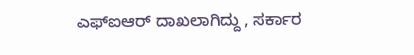ಎಫ್ಐಆರ್ ದಾಖಲಾಗಿದ್ದು , ಸರ್ಕಾರ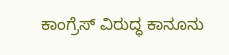ಕಾಂಗ್ರೆಸ್ ವಿರುದ್ಧ ಕಾನೂನು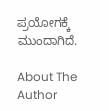ಪ್ರಯೋಗಕ್ಕೆ ಮುಂದಾಗಿದೆ.

About The Author